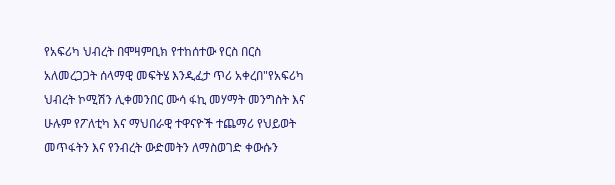የአፍሪካ ህብረት በሞዛምቢክ የተከሰተው የርስ በርስ አለመረጋጋት ሰላማዊ መፍትሄ እንዲፈታ ጥሪ አቀረበ"የአፍሪካ ህብረት ኮሚሽን ሊቀመንበር ሙሳ ፋኪ መሃማት መንግስት እና ሁሉም የፖለቲካ እና ማህበራዊ ተዋናዮች ተጨማሪ የህይወት መጥፋትን እና የንብረት ውድመትን ለማስወገድ ቀውሱን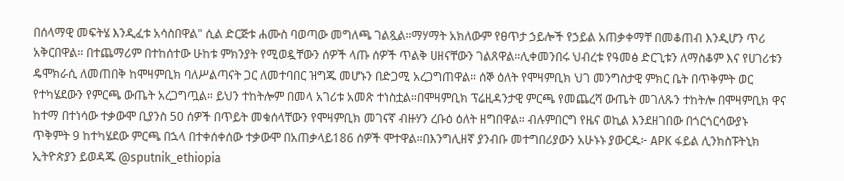በሰላማዊ መፍትሄ እንዲፈቱ አሳስበዋል" ሲል ድርጅቱ ሐሙስ ባወጣው መግለጫ ገልጿል።ማሃማት አክለውም የፀጥታ ኃይሎች የኃይል አጠቃቀማቸ በመቆጠብ እንዲሆን ጥሪ አቅርበዋል። በተጨማሪም በተከሰተው ሁከቱ ምክንያት የሚወዷቸውን ሰዎች ላጡ ሰዎች ጥልቅ ሀዘናቸውን ገልጸዋል።ሊቀመንበሩ ህብረቱ የዓመፅ ድርጊቱን ለማስቆም እና የሀገሪቱን ዴሞክራሲ ለመጠበቅ ከሞዛምቢክ ባለሥልጣናት ጋር ለመተባበር ዝግጁ መሆኑን በድጋሚ አረጋግጠዋል። ሰኞ ዕለት የሞዛምቢክ ህገ መንግስታዊ ምክር ቤት በጥቅምት ወር የተካሄደውን የምርጫ ውጤት አረጋግጧል። ይህን ተከትሎም በመላ አገሪቱ አመጽ ተነስቷል።በሞዛምቢክ ፕሬዚዳንታዊ ምርጫ የመጨረሻ ውጤት መገለጹን ተከትሎ በሞዛምቢክ ዋና ከተማ በተነሳው ተቃውሞ ቢያንስ 50 ሰዎች በጥይት መቁሰላቸውን የሞዛምቢክ መገናኛ ብዙሃን ረቡዕ ዕለት ዘግበዋል። ብሉምበርግ የዜና ወኪል እንደዘገበው በጎርጎርሳውያኑ ጥቅምት 9 ከተካሄደው ምርጫ በኋላ በተቀሰቀሰው ተቃውሞ በአጠቃላይ186 ሰዎች ሞተዋል።በእንግሊዘኛ ያንብቡ መተግበሪያውን አሁኑኑ ያውርዱ፦ APK ፋይል ሊንክስፑትኒክ ኢትዮጵያን ይወዳጁ @sputnik_ethiopia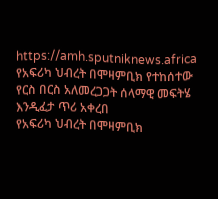https://amh.sputniknews.africa
የአፍሪካ ህብረት በሞዛምቢክ የተከሰተው የርስ በርስ አለመረጋጋት ሰላማዊ መፍትሄ እንዲፈታ ጥሪ አቀረበ
የአፍሪካ ህብረት በሞዛምቢክ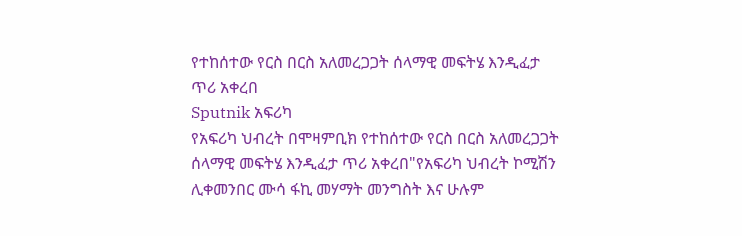የተከሰተው የርስ በርስ አለመረጋጋት ሰላማዊ መፍትሄ እንዲፈታ ጥሪ አቀረበ
Sputnik አፍሪካ
የአፍሪካ ህብረት በሞዛምቢክ የተከሰተው የርስ በርስ አለመረጋጋት ሰላማዊ መፍትሄ እንዲፈታ ጥሪ አቀረበ"የአፍሪካ ህብረት ኮሚሽን ሊቀመንበር ሙሳ ፋኪ መሃማት መንግስት እና ሁሉም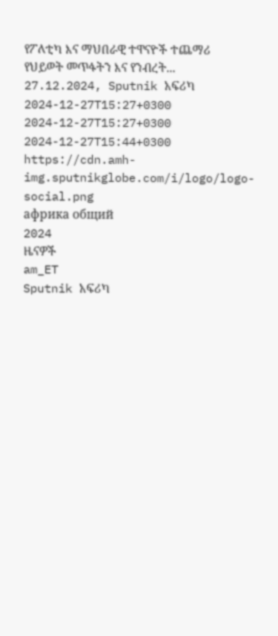የፖለቲካ እና ማህበራዊ ተዋናዮች ተጨማሪ የህይወት መጥፋትን እና የንብረት... 27.12.2024, Sputnik አፍሪካ
2024-12-27T15:27+0300
2024-12-27T15:27+0300
2024-12-27T15:44+0300
https://cdn.amh-img.sputnikglobe.com/i/logo/logo-social.png
африка общий
2024
ዜናዎች
am_ET
Sputnik አፍሪካ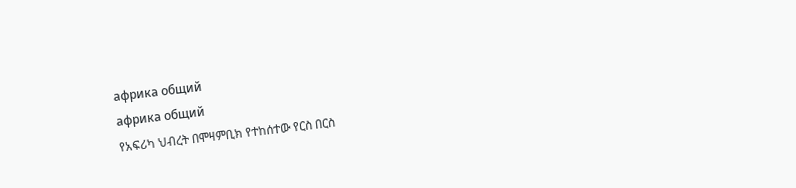африка общий
африка общий
የአፍሪካ ህብረት በሞዛምቢክ የተከሰተው የርስ በርስ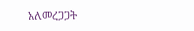አለመረጋጋት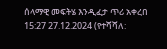ሰላማዊ መፍትሄ እንዲፈታ ጥሪ አቀረበ
15:27 27.12.2024 (የተሻሻለ: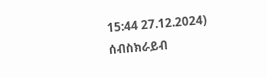15:44 27.12.2024)
ሰብስክራይብ